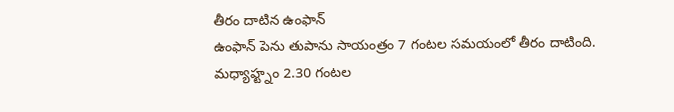తీరం దాటిన ఉంఫాన్
ఉంఫాన్ పెను తుపాను సాయంత్రం 7 గంటల సమయంలో తీరం దాటింది.
మధ్యాహ్ట్నం 2.30 గంటల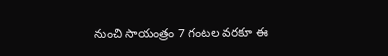నుంచి సాయంత్రం 7 గంటల వరకూ ఈ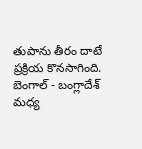తుపాను తీరం దాటే ప్రక్రియ కొనసాగింది.
బెంగాల్ - బంగ్లాదేశ్ మధ్య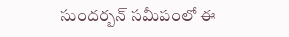సుందర్బన్ సమీపంలో ఈ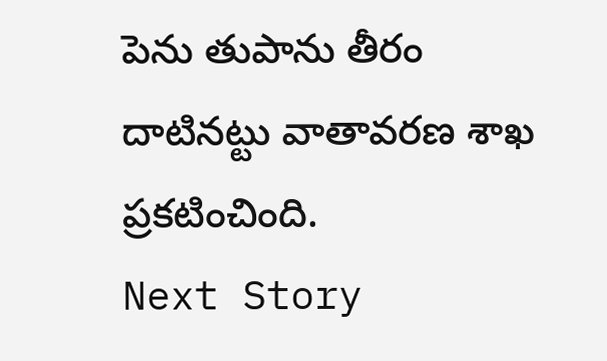పెను తుపాను తీరం దాటినట్టు వాతావరణ శాఖ ప్రకటించింది.
Next Story